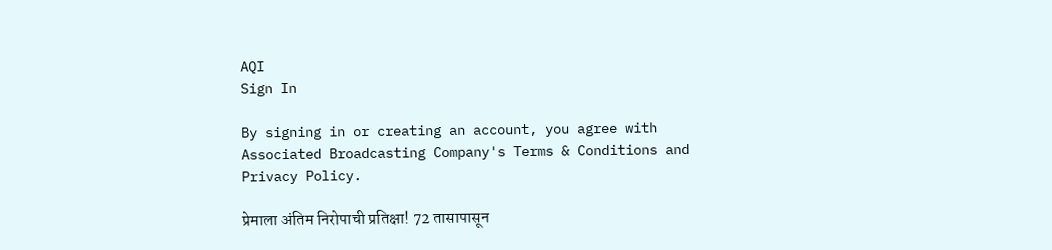AQI
Sign In

By signing in or creating an account, you agree with Associated Broadcasting Company's Terms & Conditions and Privacy Policy.

प्रेमाला अंतिम निरोपाची प्रतिक्षा! 72 तासापासून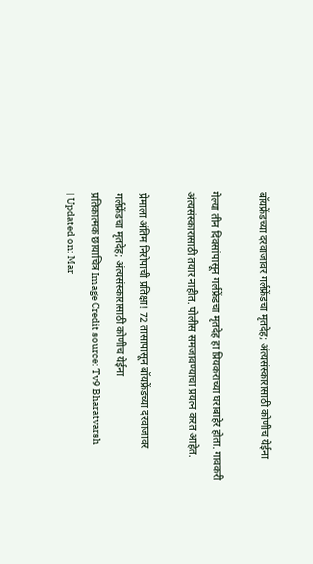बॉयफ्रेंडच्या दरवाजावर गर्लफ्रेंडचा मृतदेह; अंत्यसंस्कारासाठी कोणीच येईना

गेल्या तीन दिवसांपासून गर्लफ्रेंडचा मृतदेह हा प्रियकराच्या घराबाहेर होता. गावकरी अंत्यसंस्कारासाठी तयार नाहीत. पोलीस समजावण्याचा प्रयत्न करत आहेत.

प्रेमाला अंतिम निरोपाची प्रतिक्षा! 72 तासापासून बॉयफ्रेंडच्या दरवाजावर गर्लफ्रेंडचा मृतदेह; अंत्यसंस्कारासाठी कोणीच येईना
प्रतिकात्मक छायाचित्र Image Credit source: Tv9 Bharatvarsh
| Updated on: Mar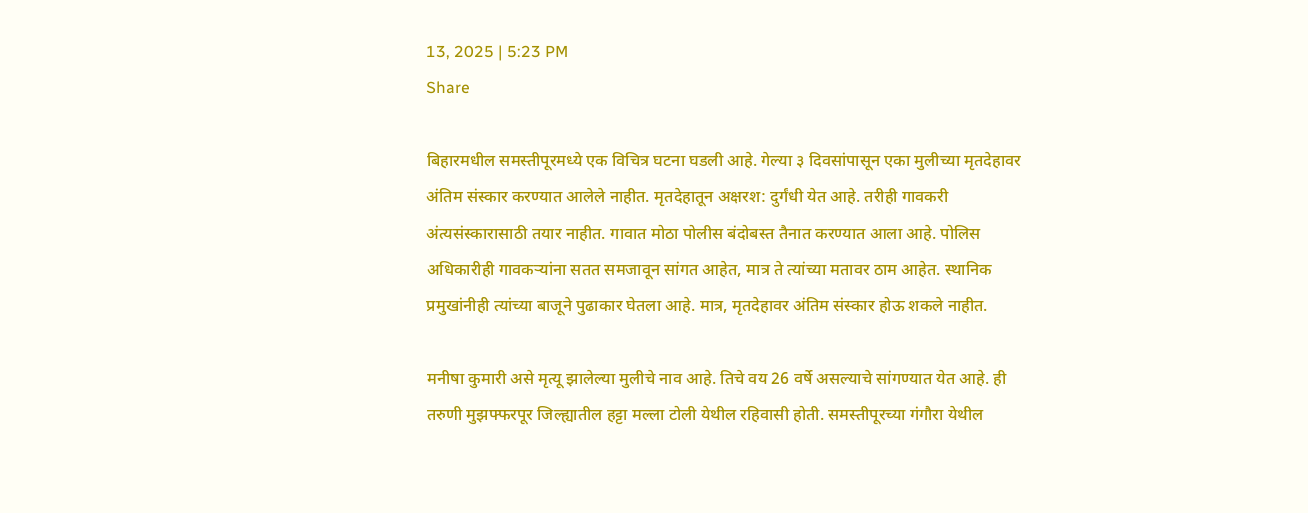13, 2025 | 5:23 PM
Share

बिहारमधील समस्तीपूरमध्ये एक विचित्र घटना घडली आहे. गेल्या ३ दिवसांपासून एका मुलीच्या मृतदेहावर अंतिम संस्कार करण्यात आलेले नाहीत. मृतदेहातून अक्षरश: दुर्गंधी येत आहे. तरीही गावकरी अंत्यसंस्कारासाठी तयार नाहीत. गावात मोठा पोलीस बंदोबस्त तैनात करण्यात आला आहे. पोलिस अधिकारीही गावकऱ्यांना सतत समजावून सांगत आहेत, मात्र ते त्यांच्या मतावर ठाम आहेत. स्थानिक प्रमुखांनीही त्यांच्या बाजूने पुढाकार घेतला आहे. मात्र, मृतदेहावर अंतिम संस्कार होऊ शकले नाहीत.

मनीषा कुमारी असे मृत्यू झालेल्या मुलीचे नाव आहे. तिचे वय 26 वर्षे असल्याचे सांगण्यात येत आहे. ही तरुणी मुझफ्फरपूर जिल्ह्यातील हट्टा मल्ला टोली येथील रहिवासी होती. समस्तीपूरच्या गंगौरा येथील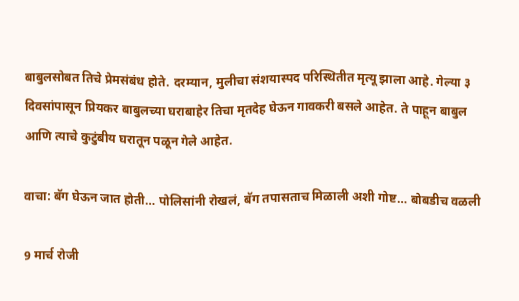बाबुलसोबत तिचे प्रेमसंबंध होते. दरम्यान, मुलीचा संशयास्पद परिस्थितीत मृत्यू झाला आहे. गेल्या ३ दिवसांपासून प्रियकर बाबुलच्या घराबाहेर तिचा मृतदेह घेऊन गावकरी बसले आहेत. ते पाहून बाबुल आणि त्याचे कुटुंबीय घरातून पळून गेले आहेत.

वाचा: बॅग घेऊन जात होती… पोलिसांनी रोखलं, बॅग तपासताच मिळाली अशी गोष्ट… बोबडीच वळली

9 मार्च रोजी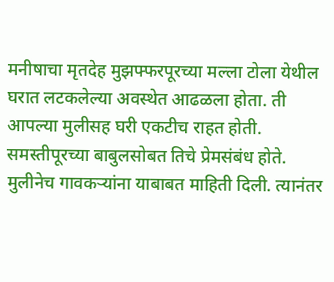मनीषाचा मृतदेह मुझफ्फरपूरच्या मल्ला टोला येथील घरात लटकलेल्या अवस्थेत आढळला होता. ती आपल्या मुलीसह घरी एकटीच राहत होती. समस्तीपूरच्या बाबुलसोबत तिचे प्रेमसंबंध होते. मुलीनेच गावकऱ्यांना याबाबत माहिती दिली. त्यानंतर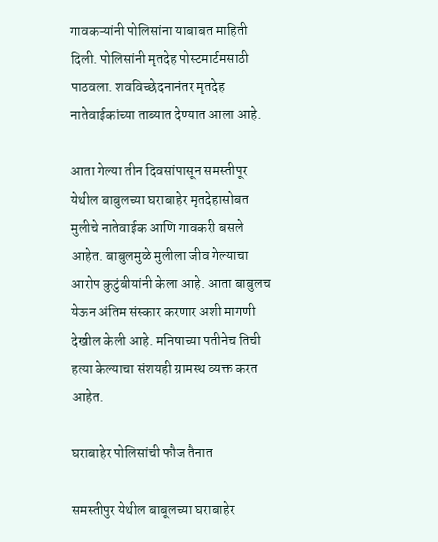गावकऱ्यांनी पोलिसांना याबाबत माहिती दिली. पोलिसांनी मृतदेह पोस्टमार्टमसाठी पाठवला. शवविच्छेदनानंतर मृतदेह नातेवाईकांच्या ताब्यात देण्यात आला आहे.

आता गेल्या तीन दिवसांपासून समस्तीपूर येथील बाबुलच्या घराबाहेर मृतदेहासोबत मुलीचे नातेवाईक आणि गावकरी बसले आहेत. बाबुलमुळे मुलीला जीव गेल्याचा आरोप कुटुंबीयांनी केला आहे. आता बाबुलच येऊन अंतिम संस्कार करणार अशी मागणी देखील केली आहे. मनिषाच्या पतीनेच तिची हत्या केल्याचा संशयही ग्रामस्थ व्यक्त करत आहेत.

घराबाहेर पोलिसांची फौज तैनात

समस्तीपुर येथील बाबूलच्या घराबाहेर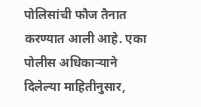पोलिसांची फौज तैनात करण्यात आली आहे. एका पोलीस अधिकाऱ्याने दिलेल्या माहितीनुसार,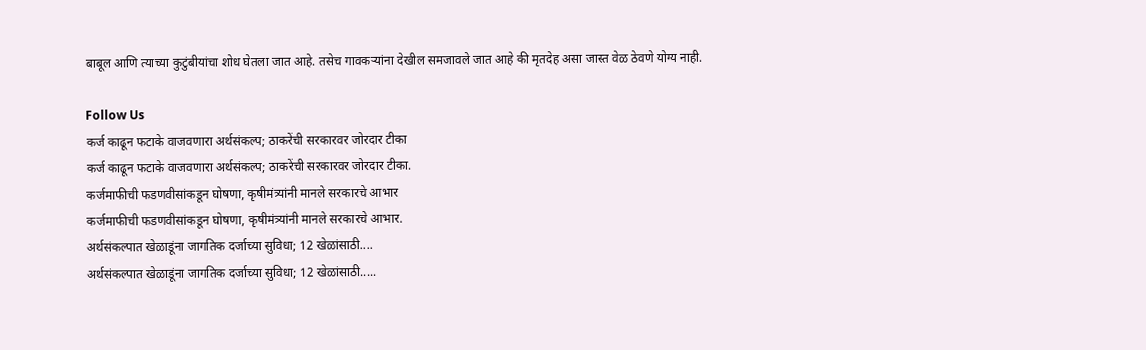बाबूल आणि त्याच्या कुटुंबीयांचा शोध घेतला जात आहे. तसेच गावकऱ्यांना देखील समजावले जात आहे की मृतदेह असा जास्त वेळ ठेवणे योग्य नाही.

Follow Us
कर्ज काढून फटाके वाजवणारा अर्थसंकल्प; ठाकरेंची सरकारवर जोरदार टीका
कर्ज काढून फटाके वाजवणारा अर्थसंकल्प; ठाकरेंची सरकारवर जोरदार टीका.
कर्जमाफीची फडणवीसांकडून घोषणा, कृषीमंत्र्यांनी मानले सरकारचे आभार
कर्जमाफीची फडणवीसांकडून घोषणा, कृषीमंत्र्यांनी मानले सरकारचे आभार.
अर्थसंकल्पात खेळाडूंना जागतिक दर्जाच्या सुविधा; 12 खेळांसाठी....
अर्थसंकल्पात खेळाडूंना जागतिक दर्जाच्या सुविधा; 12 खेळांसाठी.....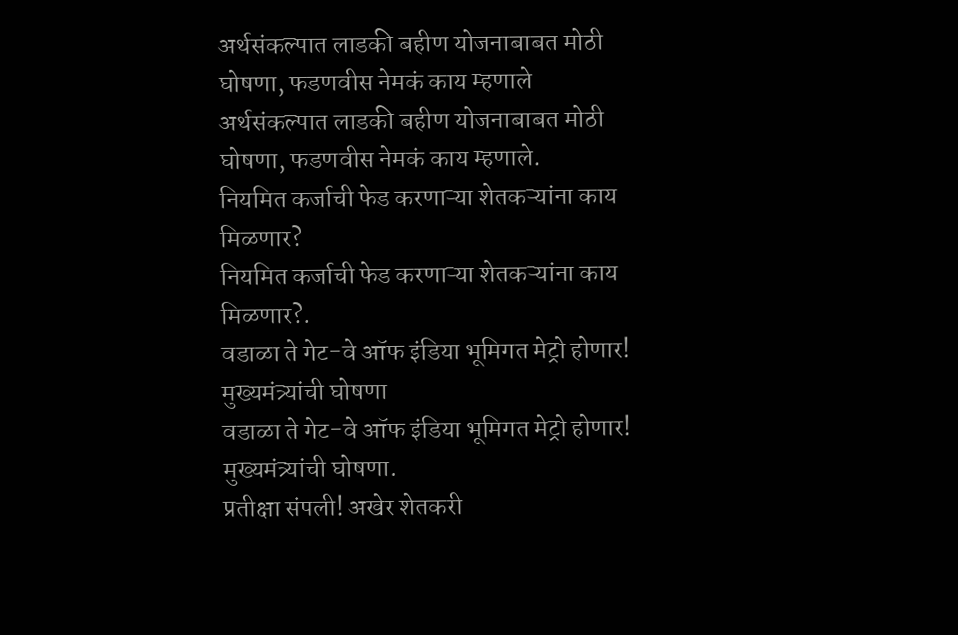अर्थसंकल्पात लाडकी बहीण योजनाबाबत मोठी घोषणा, फडणवीस नेमकं काय म्हणाले
अर्थसंकल्पात लाडकी बहीण योजनाबाबत मोठी घोषणा, फडणवीस नेमकं काय म्हणाले.
नियमित कर्जाची फेड करणाऱ्या शेतकऱ्यांना काय मिळणार?
नियमित कर्जाची फेड करणाऱ्या शेतकऱ्यांना काय मिळणार?.
वडाळा ते गेट-वे ऑफ इंडिया भूमिगत मेट्रो होणार! मुख्यमंत्र्यांची घोषणा
वडाळा ते गेट-वे ऑफ इंडिया भूमिगत मेट्रो होणार! मुख्यमंत्र्यांची घोषणा.
प्रतीक्षा संपली! अखेर शेतकरी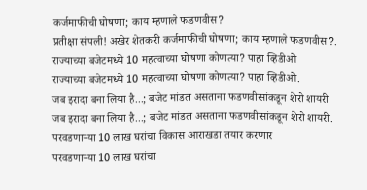कर्जमाफीची घोषणा; काय म्हणाले फडणवीस?
प्रतीक्षा संपली! अखेर शेतकरी कर्जमाफीची घोषणा; काय म्हणाले फडणवीस?.
राज्याच्या बजेटमध्ये 10 महत्वाच्या घोषणा कोणत्या? पाहा व्हिडीओ
राज्याच्या बजेटमध्ये 10 महत्वाच्या घोषणा कोणत्या? पाहा व्हिडीओ.
जब इरादा बना लिया है...; बजेट मांडत असताना फडणवीसांकडून शेरो शायरी
जब इरादा बना लिया है...; बजेट मांडत असताना फडणवीसांकडून शेरो शायरी.
परवडणाऱ्या 10 लाख घरांचा विकास आराखडा तयार करणार
परवडणाऱ्या 10 लाख घरांचा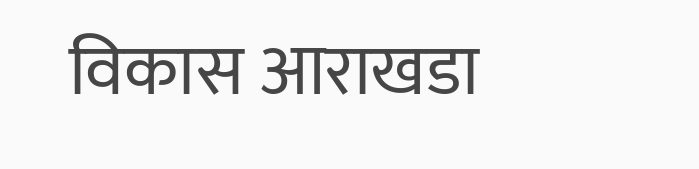विकास आराखडा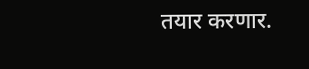तयार करणार.